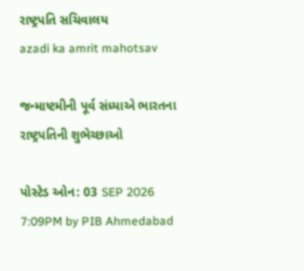રાષ્ટ્રપતિ સચિવાલય
azadi ka amrit mahotsav

જન્માષ્ટમીની પૂર્વ સંધ્યાએ ભારતના રાષ્ટ્રપતિની શુભેચ્છાઓ

પોસ્ટેડ ઓન: 03 SEP 2026 7:09PM by PIB Ahmedabad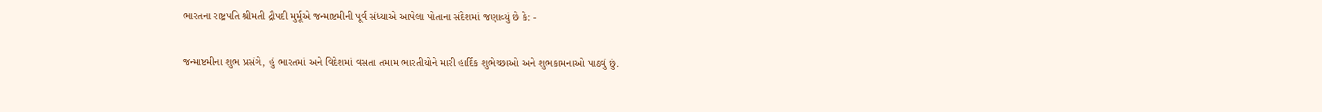ભારતના રાષ્ટ્રપતિ શ્રીમતી દ્રૌપદી મુર્મૂએ જન્માષ્ટમીની પૂર્વ સંધ્યાએ આપેલા પોતાના સંદેશમાં જણાવ્યું છે કે: -

જન્માષ્ટમીના શુભ પ્રસંગે, હું ભારતમાં અને વિદેશમાં વસતા તમામ ભારતીયોને મારી હાર્દિક શુભેચ્છાઓ અને શુભકામનાઓ પાઠવું છું.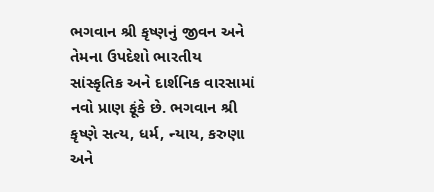ભગવાન શ્રી કૃષ્ણનું જીવન અને તેમના ઉપદેશો ભારતીય સાંસ્કૃતિક અને દાર્શનિક વારસામાં નવો પ્રાણ ફૂંકે છે. ભગવાન શ્રી કૃષ્ણે સત્ય, ધર્મ, ન્યાય, કરુણા અને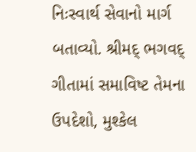નિઃસ્વાર્થ સેવાનો માર્ગ બતાવ્યો. શ્રીમદ્ ભગવદ્ ગીતામાં સમાવિષ્ટ તેમના ઉપદેશો, મુશ્કેલ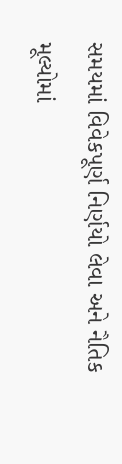સમયમાં વિવેકપૂર્ણ નિર્ણયો લેવા અને નૈતિક મૂલ્યોમાં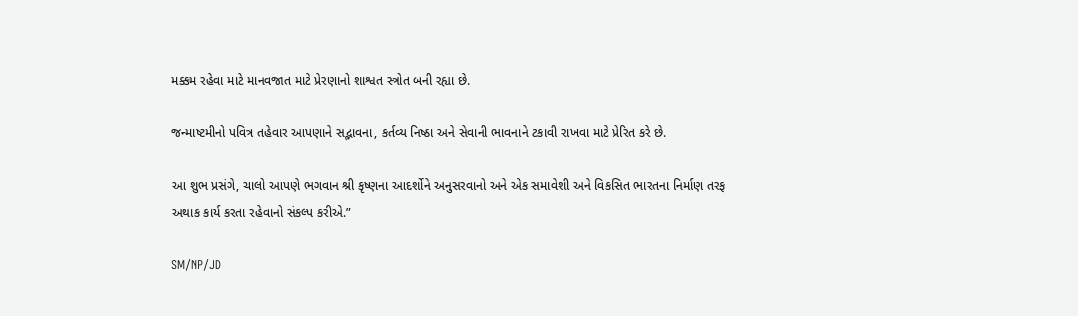મક્કમ રહેવા માટે માનવજાત માટે પ્રેરણાનો શાશ્વત સ્ત્રોત બની રહ્યા છે.

જન્માષ્ટમીનો પવિત્ર તહેવાર આપણાને સદ્ભાવના, કર્તવ્ય નિષ્ઠા અને સેવાની ભાવનાને ટકાવી રાખવા માટે પ્રેરિત કરે છે.

આ શુભ પ્રસંગે, ચાલો આપણે ભગવાન શ્રી કૃષ્ણના આદર્શોને અનુસરવાનો અને એક સમાવેશી અને વિકસિત ભારતના નિર્માણ તરફ અથાક કાર્ય કરતા રહેવાનો સંકલ્પ કરીએ.”

SM/NP/JD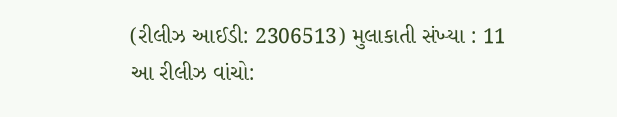(રીલીઝ આઈડી: 2306513) મુલાકાતી સંખ્યા : 11
આ રીલીઝ વાંચો: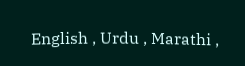English , Urdu , Marathi ,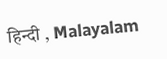हिन्दी , Malayalam